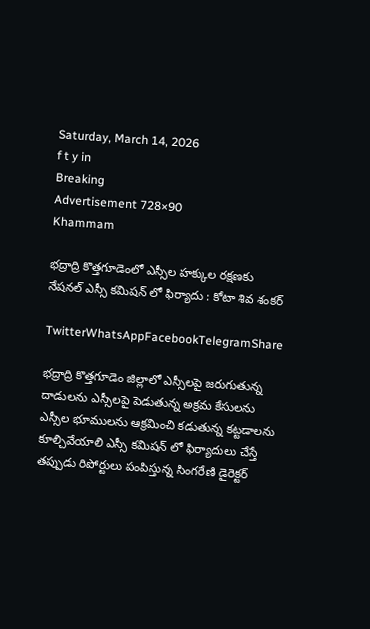Saturday, March 14, 2026
f t y in
Breaking
Advertisement 728×90
Khammam

భద్రాద్రి కొత్తగూడెంలో ఎస్సీల హక్కుల రక్షణకు నేషనల్ ఎస్సీ కమిషన్ లో ఫిర్యాదు : కోటా శివ శంకర్

TwitterWhatsAppFacebookTelegramShare

భద్రాద్రి కొత్తగూడెం జిల్లాలో ఎస్సీలపై జరుగుతున్న దాడులను ఎస్సీలపై పెడుతున్న అక్రమ కేసులను ఎస్సీల భూములను ఆక్రమించి కడుతున్న కట్టడాలను కూల్చివేయాలి ఎస్సీ కమిషన్ లో ఫిర్యాదులు చేస్తే తప్పుడు రిపోర్టులు పంపిస్తున్న సింగరేణి డైరెక్టర్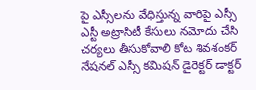పై ఎస్సీలను వేధిస్తున్న వారిపై ఎస్సీ ఎస్టీ అట్రాసిటీ కేసులు నమోదు చేసి చర్యలు తీసుకోవాలి కోట శివశంకర్ నేషనల్ ఎస్సీ కమిషన్ డైరెక్టర్ డాక్టర్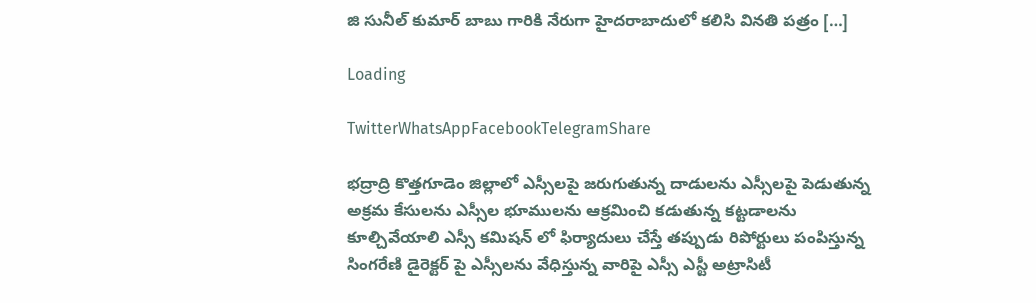జి సునీల్ కుమార్ బాబు గారికి నేరుగా హైదరాబాదులో కలిసి వినతి పత్రం […]

Loading

TwitterWhatsAppFacebookTelegramShare

భద్రాద్రి కొత్తగూడెం జిల్లాలో ఎస్సీలపై జరుగుతున్న దాడులను ఎస్సీలపై పెడుతున్న అక్రమ కేసులను ఎస్సీల భూములను ఆక్రమించి కడుతున్న కట్టడాలను కూల్చివేయాలి ఎస్సీ కమిషన్ లో ఫిర్యాదులు చేస్తే తప్పుడు రిపోర్టులు పంపిస్తున్న సింగరేణి డైరెక్టర్ పై ఎస్సీలను వేధిస్తున్న వారిపై ఎస్సీ ఎస్టీ అట్రాసిటీ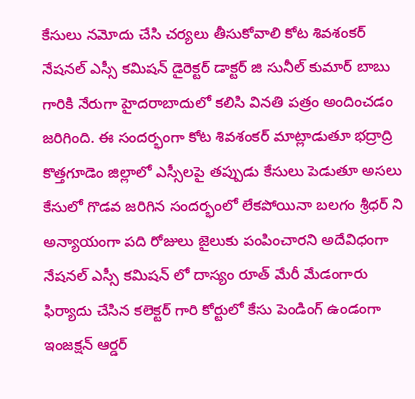కేసులు నమోదు చేసి చర్యలు తీసుకోవాలి కోట శివశంకర్ నేషనల్ ఎస్సీ కమిషన్ డైరెక్టర్ డాక్టర్ జి సునీల్ కుమార్ బాబు గారికి నేరుగా హైదరాబాదులో కలిసి వినతి పత్రం అందించడం జరిగింది. ఈ సందర్భంగా కోట శివశంకర్ మాట్లాడుతూ భద్రాద్రి కొత్తగూడెం జిల్లాలో ఎస్సీలపై తప్పుడు కేసులు పెడుతూ అసలు కేసులో గొడవ జరిగిన సందర్భంలో లేకపోయినా బలగం శ్రీధర్ ని అన్యాయంగా పది రోజులు జైలుకు పంపించారని అదేవిధంగా నేషనల్ ఎస్సీ కమిషన్ లో దాస్యం రూత్ మేరీ మేడంగారు ఫిర్యాదు చేసిన కలెక్టర్ గారి కోర్టులో కేసు పెండింగ్ ఉండంగా ఇంజక్షన్ ఆర్డర్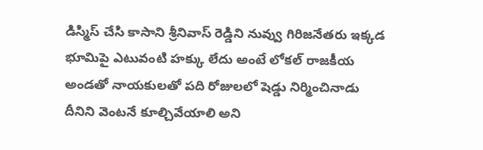డిస్మిస్ చేసి కాసాని శ్రీనివాస్ రెడ్డిని నువ్వు గిరిజనేతరు ఇక్కడ భూమిపై ఎటువంటి హక్కు లేదు అంటే లోకల్ రాజకీయ అండతో నాయకులతో పది రోజులలో షెడ్డు నిర్మించినాడు దీనిని వెంటనే కూల్చివేయాలి అని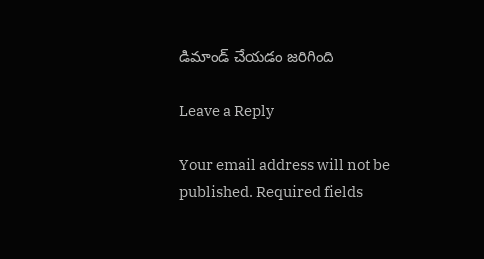డిమాండ్ చేయడం జరిగింది

Leave a Reply

Your email address will not be published. Required fields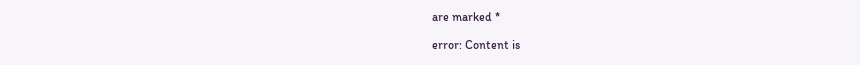are marked *

error: Content is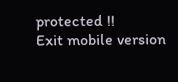protected !!
Exit mobile version